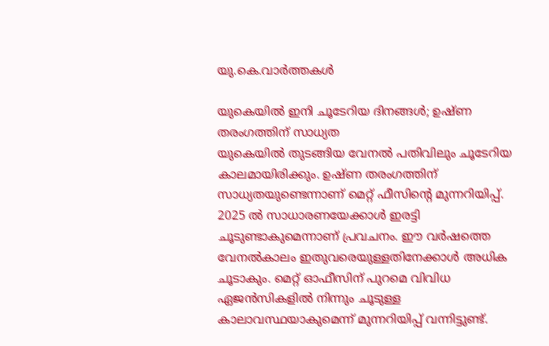യു.കെ.വാര്‍ത്തകള്‍

യുകെയില്‍ ഇനി ചൂടേറിയ ദിനങ്ങള്‍; ഉഷ്ണ തരംഗത്തിന് സാധ്യത
യുകെയില്‍ തുടങ്ങിയ വേനല്‍ പതിവിലും ചൂടേറിയ കാലമായിരിക്കും. ഉഷ്ണ തരംഗത്തിന് സാധ്യതയുണ്ടെന്നാണ് മെറ്റ് ഫീസിന്റെ മുന്നറിയിപ്പ്. 2025 ല്‍ സാധാരണയേക്കാള്‍ ഇരട്ടി ചൂടുണ്ടാകുമെന്നാണ് പ്രവചനം. ഈ വര്‍ഷത്തെ വേനല്‍കാലം ഇതുവരെയുള്ളതിനേക്കാള്‍ അധിക ചൂടാകും. മെറ്റ് ഓഫീസിന് പുറമെ വിവിധ ഏജന്‍സികളില്‍ നിന്നും ചൂടുള്ള കാലാവസ്ഥയാകുമെന്ന് മുന്നറിയിപ്പ് വന്നിട്ടുണ്ട്.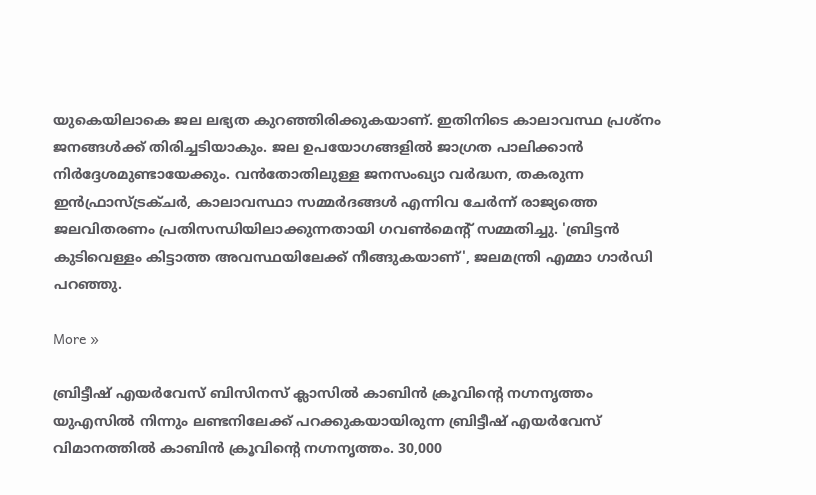യുകെയിലാകെ ജല ലഭ്യത കുറഞ്ഞിരിക്കുകയാണ്. ഇതിനിടെ കാലാവസ്ഥ പ്രശ്‌നം ജനങ്ങള്‍ക്ക് തിരിച്ചടിയാകും. ജല ഉപയോഗങ്ങളില്‍ ജാഗ്രത പാലിക്കാന്‍ നിര്‍ദ്ദേശമുണ്ടായേക്കും. വന്‍തോതിലുള്ള ജനസംഖ്യാ വര്‍ദ്ധന, തകരുന്ന ഇന്‍ഫ്രാസ്ട്രക്ചര്‍, കാലാവസ്ഥാ സമ്മര്‍ദങ്ങള്‍ എന്നിവ ചേര്‍ന്ന് രാജ്യത്തെ ജലവിതരണം പ്രതിസന്ധിയിലാക്കുന്നതായി ഗവണ്‍മെന്റ് സമ്മതിച്ചു. 'ബ്രിട്ടന്‍ കുടിവെള്ളം കിട്ടാത്ത അവസ്ഥയിലേക്ക് നീങ്ങുകയാണ്', ജലമന്ത്രി എമ്മാ ഗാര്‍ഡി പറഞ്ഞു.

More »

ബ്രിട്ടീഷ് എയര്‍വേസ് ബിസിനസ് ക്ലാസില്‍ കാബിന്‍ ക്രൂവിന്റെ നഗ്നനൃത്തം
യുഎസില്‍ നിന്നും ലണ്ടനിലേക്ക് പറക്കുകയായിരുന്ന ബ്രിട്ടീഷ് എയര്‍വേസ് വിമാനത്തില്‍ കാബിന്‍ ക്രൂവിന്റെ നഗ്നനൃത്തം. 30,000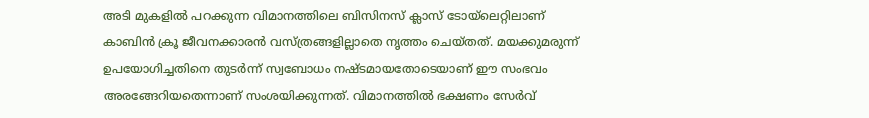അടി മുകളില്‍ പറക്കുന്ന വിമാനത്തിലെ ബിസിനസ് ക്ലാസ് ടോയ്‌ലെറ്റിലാണ് കാബിന്‍ ക്രൂ ജീവനക്കാരന്‍ വസ്ത്രങ്ങളില്ലാതെ നൃത്തം ചെയ്തത്. മയക്കുമരുന്ന് ഉപയോഗിച്ചതിനെ തുടര്‍ന്ന് സ്വബോധം നഷ്ടമായതോടെയാണ് ഈ സംഭവം അരങ്ങേറിയതെന്നാണ് സംശയിക്കുന്നത്. വിമാനത്തില്‍ ഭക്ഷണം സേര്‍വ്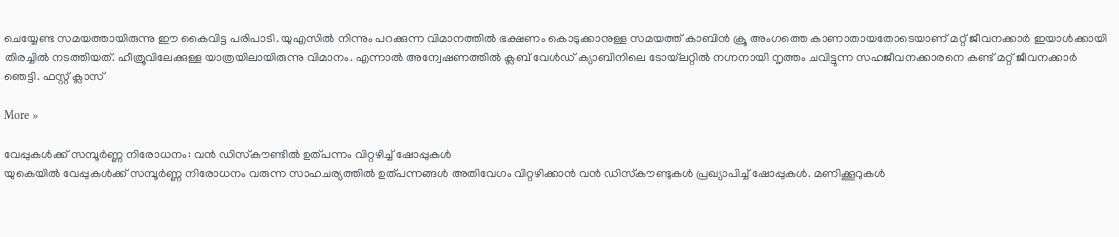ചെയ്യേണ്ട സമയത്തായിരുന്നു ഈ കൈവിട്ട പരിപാടി. യുഎസില്‍ നിന്നും പറക്കുന്ന വിമാനത്തില്‍ ഭക്ഷണം കൊടുക്കാനുള്ള സമയത്ത് കാബിന്‍ ക്രൂ അംഗത്തെ കാണാതായതോടെയാണ് മറ്റ് ജീവനക്കാര്‍ ഇയാള്‍ക്കായി തിരച്ചില്‍ നടത്തിയത്. ഹീത്രൂവിലേക്കുള്ള യാത്രയിലായിരുന്നു വിമാനം. എന്നാല്‍ അന്വേഷണത്തില്‍ ക്ലബ് വേള്‍ഡ് ക്യാബിനിലെ ടോയ്‌ലറ്റില്‍ നഗ്നനായി നൃത്തം ചവിട്ടുന്ന സഹജീവനക്കാരനെ കണ്ട് മറ്റ് ജീവനക്കാര്‍ ഞെട്ടി. ഫസ്റ്റ് ക്ലാസ്

More »

വേപ്പുകള്‍ക്ക് സമ്പൂര്‍ണ്ണ നിരോധനം: വന്‍ ഡിസ്‌കൗണ്ടില്‍ ഉത്പന്നം വിറ്റഴിച്ച് ഷോപ്പുകള്‍
യുകെയില്‍ വേപ്പുകള്‍ക്ക് സമ്പൂര്‍ണ്ണ നിരോധനം വരുന്ന സാഹചര്യത്തില്‍ ഉത്പന്നങ്ങള്‍ അതിവേഗം വിറ്റഴിക്കാന്‍ വന്‍ ഡിസ്‌കൗണ്ടുകള്‍ പ്രഖ്യാപിച്ച് ഷോപ്പുകള്‍. മണിക്കൂറുകള്‍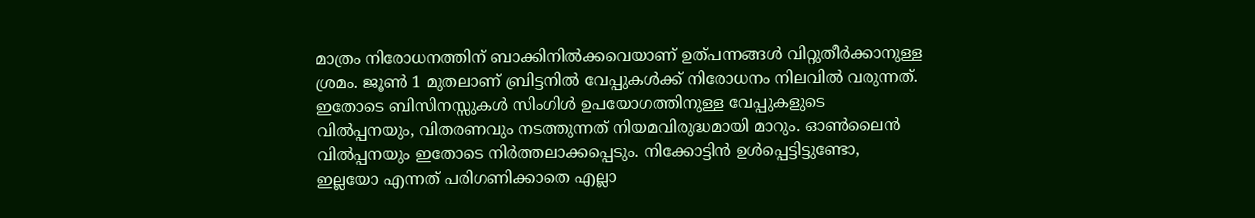മാത്രം നിരോധനത്തിന് ബാക്കിനില്‍ക്കവെയാണ് ഉത്പന്നങ്ങള്‍ വിറ്റുതീര്‍ക്കാനുള്ള ശ്രമം. ജൂണ്‍ 1 മുതലാണ് ബ്രിട്ടനില്‍ വേപ്പുകള്‍ക്ക് നിരോധനം നിലവില്‍ വരുന്നത്. ഇതോടെ ബിസിനസ്സുകള്‍ സിംഗിള്‍ ഉപയോഗത്തിനുള്ള വേപ്പുകളുടെ വില്‍പ്പനയും, വിതരണവും നടത്തുന്നത് നിയമവിരുദ്ധമായി മാറും. ഓണ്‍ലൈന്‍ വില്‍പ്പനയും ഇതോടെ നിര്‍ത്തലാക്കപ്പെടും. നിക്കോട്ടിന്‍ ഉള്‍പ്പെട്ടിട്ടുണ്ടോ, ഇല്ലയോ എന്നത് പരിഗണിക്കാതെ എല്ലാ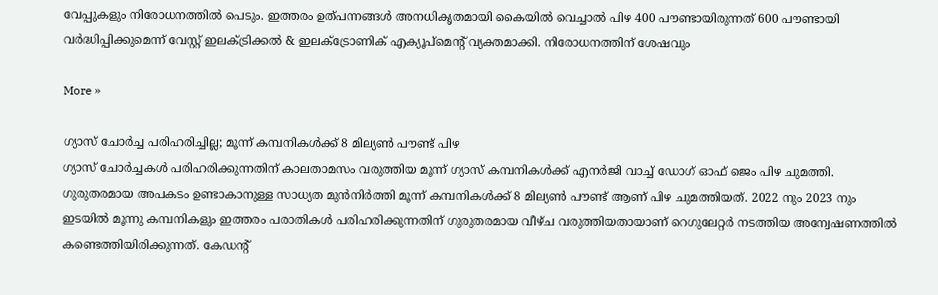വേപ്പുകളും നിരോധനത്തില്‍ പെടും. ഇത്തരം ഉത്പന്നങ്ങള്‍ അനധികൃതമായി കൈയില്‍ വെച്ചാല്‍ പിഴ 400 പൗണ്ടായിരുന്നത് 600 പൗണ്ടായി വര്‍ദ്ധിപ്പിക്കുമെന്ന് വേസ്റ്റ് ഇലക്ട്രിക്കല്‍ & ഇലക്ട്രോണിക് എക്യൂപ്‌മെന്റ് വ്യക്തമാക്കി. നിരോധനത്തിന് ശേഷവും

More »

ഗ്യാസ് ചോര്‍ച്ച പരിഹരിച്ചില്ല; മൂന്ന് കമ്പനികള്‍ക്ക് 8 മില്യണ്‍ പൗണ്ട് പിഴ
ഗ്യാസ് ചോര്‍ച്ചകള്‍ പരിഹരിക്കുന്നതിന് കാലതാമസം വരുത്തിയ മൂന്ന് ഗ്യാസ് കമ്പനികള്‍ക്ക് എനര്‍ജി വാച്ച് ഡോഗ് ഓഫ് ജെം പിഴ ചുമത്തി. ഗുരുതരമായ അപകടം ഉണ്ടാകാനുള്ള സാധ്യത മുന്‍നിര്‍ത്തി മൂന്ന് കമ്പനികള്‍ക്ക് 8 മില്യണ്‍ പൗണ്ട് ആണ് പിഴ ചുമത്തിയത്. 2022 നും 2023 നും ഇടയില്‍ മൂന്നു കമ്പനികളും ഇത്തരം പരാതികള്‍ പരിഹരിക്കുന്നതിന് ഗുരുതരമായ വീഴ്ച വരുത്തിയതായാണ് റെഗുലേറ്റര്‍ നടത്തിയ അന്വേഷണത്തില്‍ കണ്ടെത്തിയിരിക്കുന്നത്. കേഡന്റ്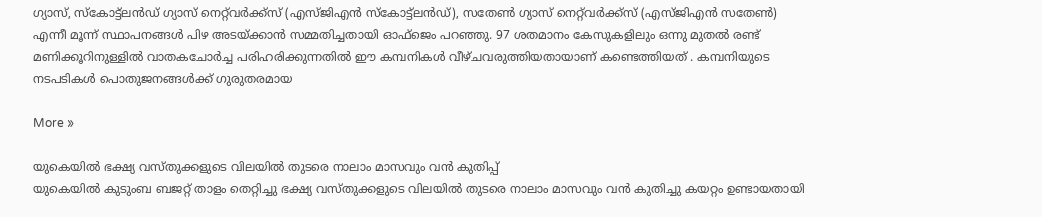ഗ്യാസ്, സ്കോട്ട്ലന്‍ഡ് ഗ്യാസ് നെറ്റ്‌വര്‍ക്ക്സ് (എസ്‌ജിഎന്‍ സ്കോട്ട്ലന്‍ഡ്), സതേണ്‍ ഗ്യാസ് നെറ്റ്‌വര്‍ക്ക്സ് (എസ്‌ജിഎന്‍ സതേണ്‍) എന്നീ മൂന്ന് സ്ഥാപനങ്ങള്‍ പിഴ അടയ്ക്കാന്‍ സമ്മതിച്ചതായി ഓഫ്‌ജെം പറഞ്ഞു. 97 ശതമാനം കേസുകളിലും ഒന്നു മുതല്‍ രണ്ട് മണിക്കൂറിനുള്ളില്‍ വാതകചോര്‍ച്ച പരിഹരിക്കുന്നതില്‍ ഈ കമ്പനികള്‍ വീഴ്ചവരുത്തിയതായാണ് കണ്ടെത്തിയത് . കമ്പനിയുടെ നടപടികള്‍ പൊതുജനങ്ങള്‍ക്ക് ഗുരുതരമായ

More »

യുകെയില്‍ ഭക്ഷ്യ വസ്തുക്കളുടെ വിലയില്‍ തുടരെ നാലാം മാസവും വന്‍ കുതിപ്പ്
യുകെയില്‍ കുടുംബ ബജറ്റ് താളം തെറ്റിച്ചു ഭക്ഷ്യ വസ്തുക്കളുടെ വിലയില്‍ തുടരെ നാലാം മാസവും വന്‍ കുതിച്ചു കയറ്റം ഉണ്ടായതായി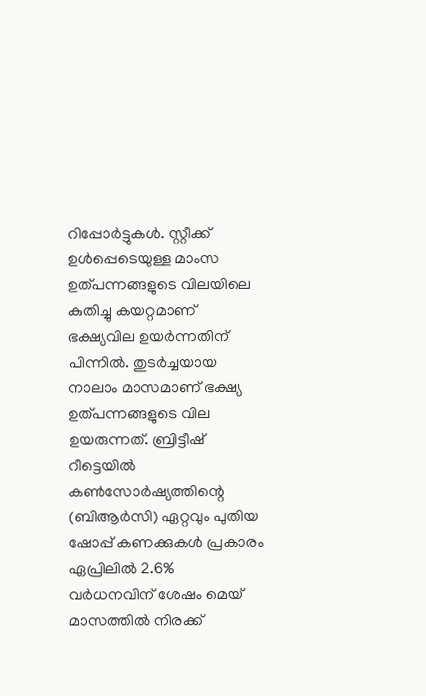റിപ്പോര്‍ട്ടുകള്‍. സ്റ്റീക്ക് ഉള്‍പ്പെടെയുള്ള മാംസ ഉത്പന്നങ്ങളുടെ വിലയിലെ കുതിച്ചു കയറ്റമാണ് ഭക്ഷ്യവില ഉയര്‍ന്നതിന് പിന്നില്‍. തുടര്‍ച്ചയായ നാലാം മാസമാണ് ഭക്ഷ്യ ഉത്പന്നങ്ങളുടെ വില ഉയരുന്നത്. ബ്രിട്ടീഷ് റീട്ടെയില്‍ കണ്‍സോര്‍ഷ്യത്തിന്റെ (ബിആര്‍സി) ഏറ്റവും പുതിയ ഷോപ്പ് കണക്കുകള്‍ പ്രകാരം ഏപ്രിലില്‍ 2.6% വര്‍ധനവിന് ശേഷം മെയ് മാസത്തില്‍ നിരക്ക്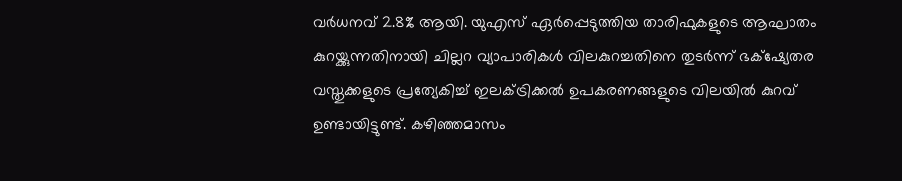വര്‍ധനവ് 2.8% ആയി. യുഎസ് ഏര്‍പ്പെടുത്തിയ താരിഫുകളുടെ ആഘാതം കുറയ്ക്കുന്നതിനായി ചില്ലറ വ്യാപാരികള്‍ വിലകുറച്ചതിനെ തുടര്‍ന്ന് ഭക്‌ഷ്യേതര വസ്തുക്കളുടെ പ്രത്യേകിച്ച് ഇലക്ട്രിക്കല്‍ ഉപകരണങ്ങളുടെ വിലയില്‍ കുറവ് ഉണ്ടായിട്ടുണ്ട്. കഴിഞ്ഞമാസം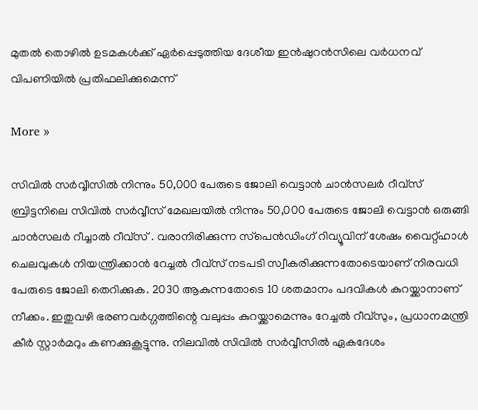മുതല്‍ തൊഴില്‍ ഉടമകള്‍ക്ക് ഏര്‍പ്പെടുത്തിയ ദേശീയ ഇന്‍ഷുറന്‍സിലെ വര്‍ധനവ് വിപണിയില്‍ പ്രതിഫലിക്കുമെന്ന്

More »

സിവില്‍ സര്‍വ്വീസില്‍ നിന്നും 50,000 പേരുടെ ജോലി വെട്ടാന്‍ ചാന്‍സലര്‍ റീവ്‌സ്
ബ്രിട്ടനിലെ സിവില്‍ സര്‍വ്വീസ് മേഖലയില്‍ നിന്നും 50,000 പേരുടെ ജോലി വെട്ടാന്‍ ഒരുങ്ങി ചാന്‍സലര്‍ റീച്ചാല്‍ റീവ്സ് . വരാനിരിക്കുന്ന സ്‌പെന്‍ഡിംഗ് റിവ്യൂവിന് ശേഷം വൈറ്റ്ഹാള്‍ ചെലവുകള്‍ നിയന്ത്രിക്കാന്‍ റേച്ചല്‍ റീവ്‌സ് നടപടി സ്വീകരിക്കുന്നതോടെയാണ് നിരവധി പേരുടെ ജോലി തെറിക്കുക. 2030 ആകുന്നതോടെ 10 ശതമാനം പദവികള്‍ കുറയ്ക്കാനാണ് നീക്കം. ഇതുവഴി ഭരണവര്‍ഗ്ഗത്തിന്റെ വലുപ്പം കുറയ്ക്കാമെന്നും റേച്ചല്‍ റീവ്‌സും, പ്രധാനമന്ത്രി കീര്‍ സ്റ്റാര്‍മറും കണക്കുകൂട്ടുന്നു. നിലവില്‍ സിവില്‍ സര്‍വ്വീസില്‍ ഏകദേശം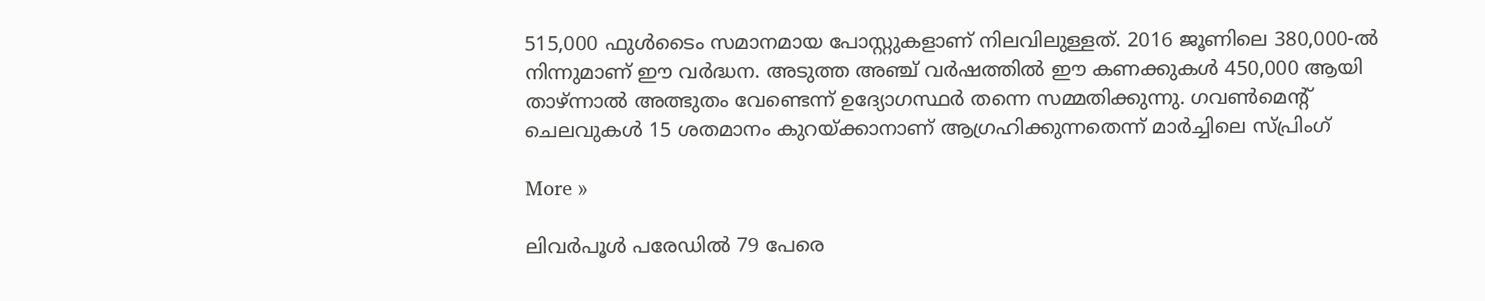515,000 ഫുള്‍ടൈം സമാനമായ പോസ്റ്റുകളാണ് നിലവിലുള്ളത്. 2016 ജൂണിലെ 380,000-ല്‍ നിന്നുമാണ് ഈ വര്‍ദ്ധന. അടുത്ത അഞ്ച് വര്‍ഷത്തില്‍ ഈ കണക്കുകള്‍ 450,000 ആയി താഴ്ന്നാല്‍ അത്ഭുതം വേണ്ടെന്ന് ഉദ്യോഗസ്ഥര്‍ തന്നെ സമ്മതിക്കുന്നു. ഗവണ്‍മെന്റ് ചെലവുകള്‍ 15 ശതമാനം കുറയ്ക്കാനാണ് ആഗ്രഹിക്കുന്നതെന്ന് മാര്‍ച്ചിലെ സ്പ്രിംഗ്

More »

ലിവര്‍പൂള്‍ പരേഡില്‍ 79 പേരെ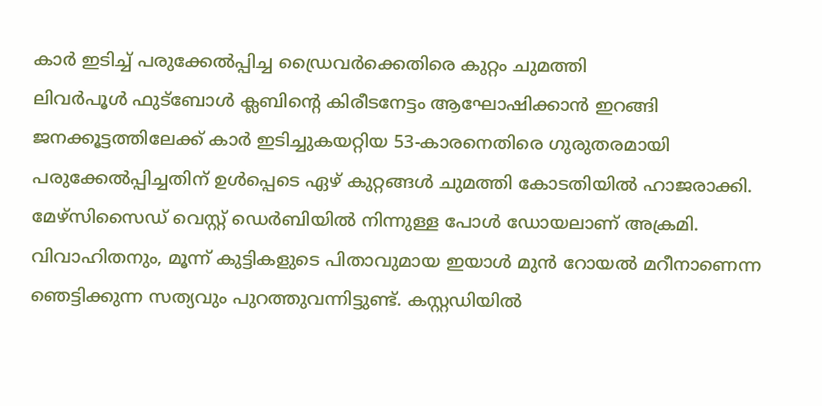കാര്‍ ഇടിച്ച് പരുക്കേല്‍പ്പിച്ച ഡ്രൈവര്‍ക്കെതിരെ കുറ്റം ചുമത്തി
ലിവര്‍പൂള്‍ ഫുട്‌ബോള്‍ ക്ലബിന്റെ കിരീടനേട്ടം ആഘോഷിക്കാന്‍ ഇറങ്ങി ജനക്കൂട്ടത്തിലേക്ക് കാര്‍ ഇടിച്ചുകയറ്റിയ 53-കാരനെതിരെ ഗുരുതരമായി പരുക്കേല്‍പ്പിച്ചതിന് ഉള്‍പ്പെടെ ഏഴ് കുറ്റങ്ങള്‍ ചുമത്തി കോടതിയില്‍ ഹാജരാക്കി. മേഴ്‌സിസൈഡ് വെസ്റ്റ് ഡെര്‍ബിയില്‍ നിന്നുള്ള പോള്‍ ഡോയലാണ് അക്രമി. വിവാഹിതനും, മൂന്ന് കുട്ടികളുടെ പിതാവുമായ ഇയാള്‍ മുന്‍ റോയല്‍ മറീനാണെന്ന ഞെട്ടിക്കുന്ന സത്യവും പുറത്തുവന്നിട്ടുണ്ട്. കസ്റ്റഡിയില്‍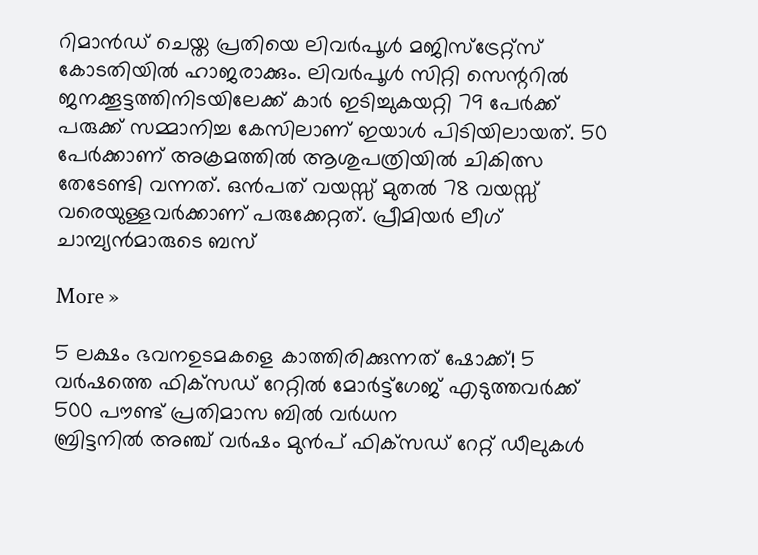റിമാന്‍ഡ് ചെയ്ത പ്രതിയെ ലിവര്‍പൂള്‍ മജിസ്‌ട്രേറ്റ്‌സ് കോടതിയില്‍ ഹാജരാക്കും. ലിവര്‍പൂള്‍ സിറ്റി സെന്ററില്‍ ജനക്കൂട്ടത്തിനിടയിലേക്ക് കാര്‍ ഇടിച്ചുകയറ്റി 79 പേര്‍ക്ക് പരുക്ക് സമ്മാനിച്ച കേസിലാണ് ഇയാള്‍ പിടിയിലായത്. 50 പേര്‍ക്കാണ് അക്രമത്തില്‍ ആശുപത്രിയില്‍ ചികിത്സ തേടേണ്ടി വന്നത്. ഒന്‍പത് വയസ്സ് മുതല്‍ 78 വയസ്സ് വരെയുള്ളവര്‍ക്കാണ് പരുക്കേറ്റത്. പ്രീമിയര്‍ ലീഗ് ചാമ്പ്യന്‍മാരുടെ ബസ്

More »

5 ലക്ഷം ഭവനഉടമകളെ കാത്തിരിക്കുന്നത് ഷോക്ക്! 5 വര്‍ഷത്തെ ഫിക്‌സഡ് റേറ്റില്‍ മോര്‍ട്ട്‌ഗേജ് എടുത്തവര്‍ക്ക് 500 പൗണ്ട് പ്രതിമാസ ബില്‍ വര്‍ധന
ബ്രിട്ടനില്‍ അഞ്ച് വര്‍ഷം മുന്‍പ് ഫിക്‌സഡ് റേറ്റ് ഡീലുകള്‍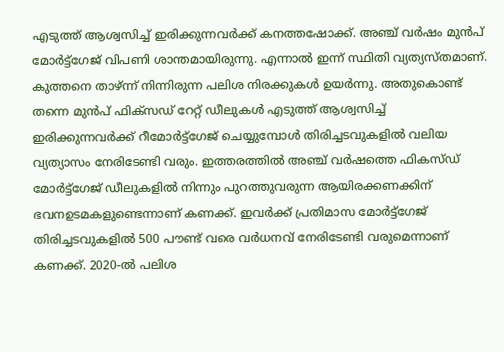എടുത്ത് ആശ്വസിച്ച് ഇരിക്കുന്നവര്‍ക്ക് കനത്തഷോക്ക്. അഞ്ച് വര്‍ഷം മുന്‍പ് മോര്‍ട്ട്‌ഗേജ് വിപണി ശാന്തമായിരുന്നു. എന്നാല്‍ ഇന്ന് സ്ഥിതി വ്യത്യസ്തമാണ്. കുത്തനെ താഴ്ന്ന് നിന്നിരുന്ന പലിശ നിരക്കുകള്‍ ഉയര്‍ന്നു. അതുകൊണ്ട് തന്നെ മുന്‍പ് ഫിക്‌സഡ് റേറ്റ് ഡീലുകള്‍ എടുത്ത് ആശ്വസിച്ച് ഇരിക്കുന്നവര്‍ക്ക് റീമോര്‍ട്ട്‌ഗേജ് ചെയ്യുമ്പോള്‍ തിരിച്ചടവുകളില്‍ വലിയ വ്യത്യാസം നേരിടേണ്ടി വരും. ഇത്തരത്തില്‍ അഞ്ച് വര്‍ഷത്തെ ഫികസ്ഡ് മോര്‍ട്ട്‌ഗേജ് ഡീലുകളില്‍ നിന്നും പുറത്തുവരുന്ന ആയിരക്കണക്കിന് ഭവനഉടമകളുണ്ടെന്നാണ് കണക്ക്. ഇവര്‍ക്ക് പ്രതിമാസ മോര്‍ട്ട്‌ഗേജ് തിരിച്ചടവുകളില്‍ 500 പൗണ്ട് വരെ വര്‍ധനവ് നേരിടേണ്ടി വരുമെന്നാണ് കണക്ക്. 2020-ല്‍ പലിശ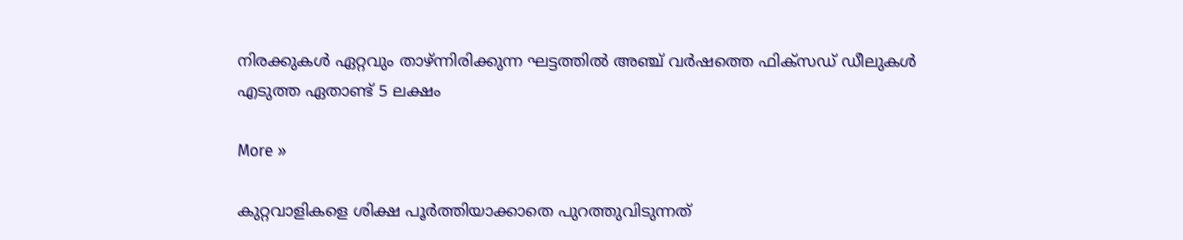നിരക്കുകള്‍ ഏറ്റവും താഴ്ന്നിരിക്കുന്ന ഘട്ടത്തില്‍ അഞ്ച് വര്‍ഷത്തെ ഫിക്‌സഡ് ഡീലുകള്‍ എടുത്ത ഏതാണ്ട് 5 ലക്ഷം

More »

കുറ്റവാളികളെ ശിക്ഷ പൂര്‍ത്തിയാക്കാതെ പുറത്തുവിടുന്നത്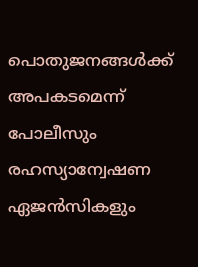പൊതുജനങ്ങള്‍ക്ക് അപകടമെന്ന് പോലീസും രഹസ്യാന്വേഷണ ഏജന്‍സികളും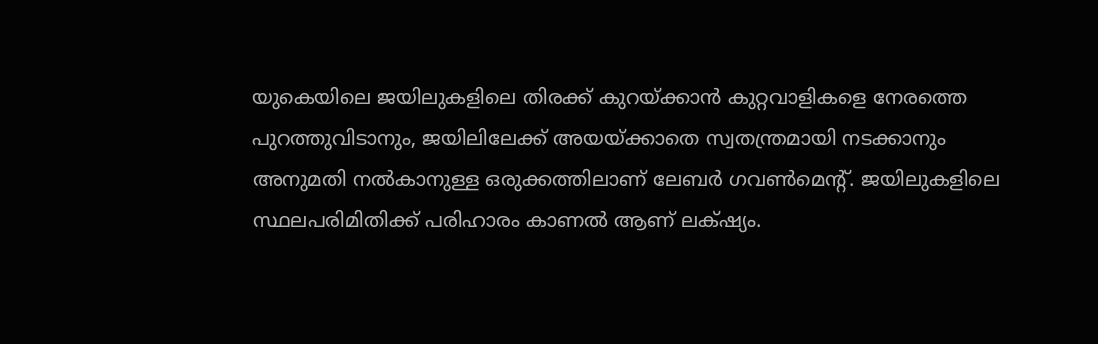യുകെയിലെ ജയിലുകളിലെ തിരക്ക് കുറയ്ക്കാന്‍ കുറ്റവാളികളെ നേരത്തെ പുറത്തുവിടാനും, ജയിലിലേക്ക് അയയ്ക്കാതെ സ്വതന്ത്രമായി നടക്കാനും അനുമതി നല്‍കാനുള്ള ഒരുക്കത്തിലാണ് ലേബര്‍ ഗവണ്‍മെന്റ്. ജയിലുകളിലെ സ്ഥലപരിമിതിക്ക് പരിഹാരം കാണല്‍ ആണ് ലക്‌ഷ്യം.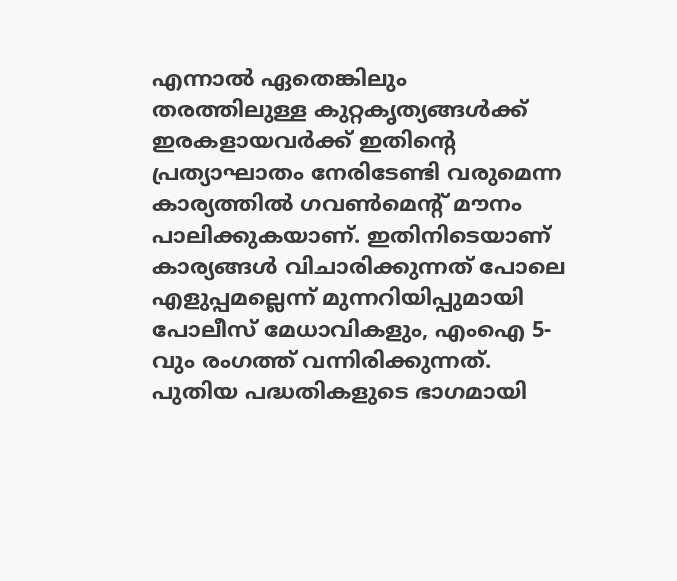എന്നാല്‍ ഏതെങ്കിലും തരത്തിലുള്ള കുറ്റകൃത്യങ്ങള്‍ക്ക് ഇരകളായവര്‍ക്ക് ഇതിന്റെ പ്രത്യാഘാതം നേരിടേണ്ടി വരുമെന്ന കാര്യത്തില്‍ ഗവണ്‍മെന്റ് മൗനം പാലിക്കുകയാണ്. ഇതിനിടെയാണ് കാര്യങ്ങള്‍ വിചാരിക്കുന്നത് പോലെ എളുപ്പമല്ലെന്ന് മുന്നറിയിപ്പുമായി പോലീസ് മേധാവികളും, എംഐ 5-വും രംഗത്ത് വന്നിരിക്കുന്നത്. പുതിയ പദ്ധതികളുടെ ഭാഗമായി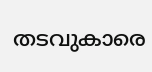തടവുകാരെ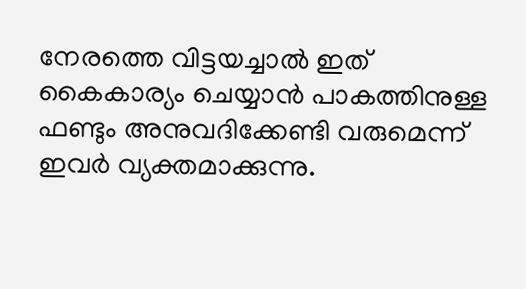നേരത്തെ വിട്ടയച്ചാല്‍ ഇത് കൈകാര്യം ചെയ്യാന്‍ പാകത്തിനുള്ള ഫണ്ടും അനുവദിക്കേണ്ടി വരുമെന്ന് ഇവര്‍ വ്യക്തമാക്കുന്നു.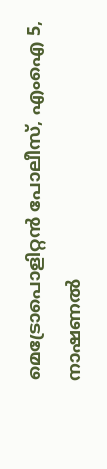മെട്രോപൊളിറ്റന്‍ പോലീസ്, എംഐ 5, നാഷണല്‍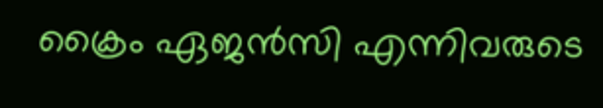ക്രൈം ഏജന്‍സി എന്നിവരുടെ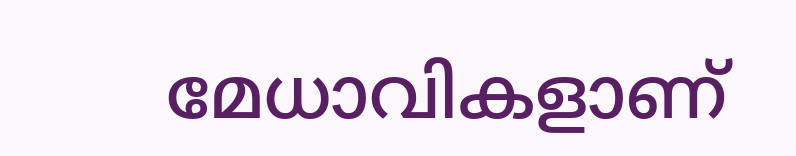മേധാവികളാണ്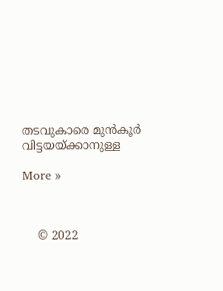തടവുകാരെ മുന്‍കൂര്‍ വിട്ടയയ്ക്കാനുള്ള

More »



    © 2022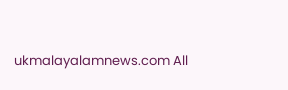ukmalayalamnews.com All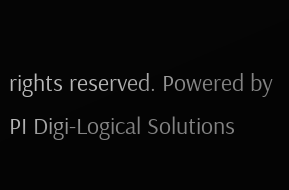rights reserved. Powered by PI Digi-Logical Solutions